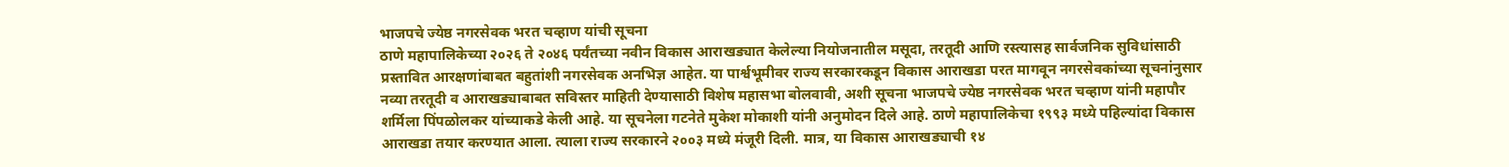भाजपचे ज्येष्ठ नगरसेवक भरत चव्हाण यांची सूचना
ठाणे महापालिकेच्या २०२६ ते २०४६ पर्यंतच्या नवीन विकास आराखड्यात केलेल्या नियोजनातील मसूदा, तरतूदी आणि रस्त्यासह सार्वजनिक सुविधांसाठी प्रस्तावित आरक्षणांबाबत बहुतांशी नगरसेवक अनभिज्ञ आहेत. या पार्श्वभूमीवर राज्य सरकारकडून विकास आराखडा परत मागवून नगरसेवकांच्या सूचनांनुसार नव्या तरतूदी व आराखड्याबाबत सविस्तर माहिती देण्यासाठी विशेष महासभा बोलवावी, अशी सूचना भाजपचे ज्येष्ठ नगरसेवक भरत चव्हाण यांनी महापौर शर्मिला पिंपळोलकर यांच्याकडे केली आहे. या सूचनेला गटनेते मुकेश मोकाशी यांनी अनुमोदन दिले आहे. ठाणे महापालिकेचा १९९३ मध्ये पहिल्यांदा विकास आराखडा तयार करण्यात आला. त्याला राज्य सरकारने २००३ मध्ये मंजूरी दिली. मात्र, या विकास आराखड्याची १४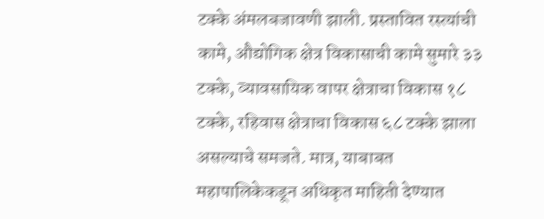टक्के अंमलबजावणी झाली. प्रस्तावित रस्त्यांची कामे, औद्योगिक क्षेत्र विकासाची कामे सुमारे ३३ टक्के, व्यावसायिक वापर क्षेत्राचा विकास १८ टक्के, रहिवास क्षेत्राचा विकास ६८ टक्के झाला असल्याचे समजते. मात्र, याबाबत महापालिकेकडून अधिकृत माहिती देण्यात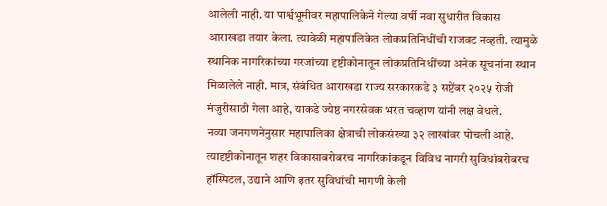आलेली नाही. या पार्श्वभूमीवर महापालिकेने गेल्या वर्षी नवा सुधारीत विकास आराखडा तयार केला. त्यावेळी महापालिकेत लोकप्रतिनिधींची राजवट नव्हती. त्यामुळे स्थानिक नागरिकांच्या गरजांच्या दृष्टीकोनातून लोकप्रतिनिधींच्या अनेक सूचनांना स्थान मिळालेले नाही. मात्र, संबंधित आराखडा राज्य सरकारकडे ३ सप्टेंबर २०२५ रोजी मंजुरीसाठी गेला आहे, याकडे ज्येष्ठ नगरसेवक भरत चव्हाण यांनी लक्ष वेधले.
नव्या जनगणनेनुसार महापालिका क्षेत्राची लोकसंख्या ३२ लाखांवर पोचली आहे. त्यादृष्टीकोनातून शहर विकासाबरोबरच नागरिकांकडून विविध नागरी सुविधांबरोबरच हॉस्पिटल, उद्याने आणि इतर सुविधांची मागणी केली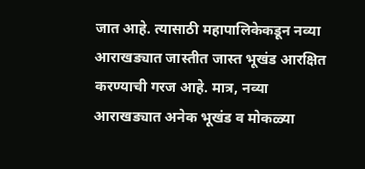जात आहे. त्यासाठी महापालिकेकडून नव्या आराखड्यात जास्तीत जास्त भूखंड आरक्षित करण्याची गरज आहे. मात्र, नव्या आराखड्यात अनेक भूखंड व मोकळ्या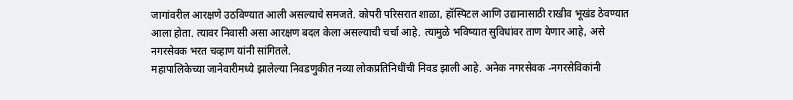जागांवरील आरक्षणे उठविण्यात आली असल्याचे समजते. कोपरी परिसरात शाळा, हॉस्पिटल आणि उद्यानासाठी राखीव भूखंड ठेवण्यात आला होता. त्यावर निवासी असा आरक्षण बदल केला असल्याची चर्चा आहे. त्यामुळे भविष्यात सुविधांवर ताण येणार आहे, असे नगरसेवक भरत चव्हाण यांनी सांगितले.
महापालिकेच्या जानेवारीमध्ये झालेल्या निवडणुकीत नव्या लोकप्रतिनिधींची निवड झाली आहे. अनेक नगरसेवक -नगरसेविकांनी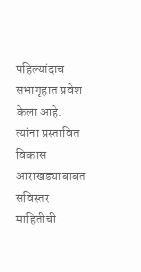पहिल्यांदाच सभागृहात प्रवेश केला आहे.
त्यांना प्रस्तावित विकास आराखड्याबाबत सविस्तर माहितीची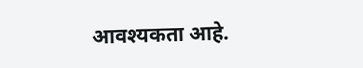आवश्यकता आहे.